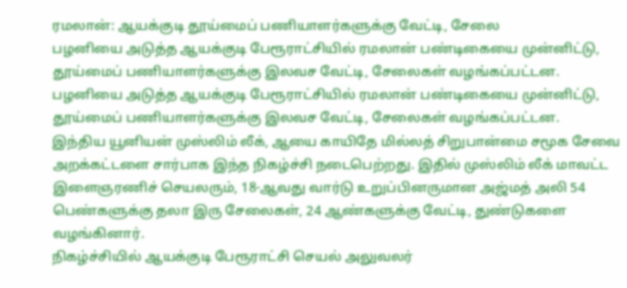ரமலான்: ஆயக்குடி தூய்மைப் பணியாளர்களுக்கு வேட்டி, சேலை
பழனியை அடுத்த ஆயக்குடி பேரூராட்சியில் ரமலான் பண்டிகையை முன்னிட்டு, தூய்மைப் பணியாளர்களுக்கு இலவச வேட்டி, சேலைகள் வழங்கப்பட்டன.
பழனியை அடுத்த ஆயக்குடி பேரூராட்சியில் ரமலான் பண்டிகையை முன்னிட்டு, தூய்மைப் பணியாளர்களுக்கு இலவச வேட்டி, சேலைகள் வழங்கப்பட்டன.
இந்திய யூனியன் முஸ்லிம் லீக், ஆயை காயிதே மில்லத் சிறுபான்மை சமூக சேவை அறக்கட்டளை சார்பாக இந்த நிகழ்ச்சி நடைபெற்றது. இதில் முஸ்லிம் லீக் மாவட்ட இளைஞரணிச் செயலரும், 18-ஆவது வார்டு உறுப்பினருமான அஜ்மத் அலி 54 பெண்களுக்கு தலா இரு சேலைகள், 24 ஆண்களுக்கு வேட்டி, துண்டுகளை வழங்கினார்.
நிகழ்ச்சியில் ஆயக்குடி பேரூராட்சி செயல் அலுவலர்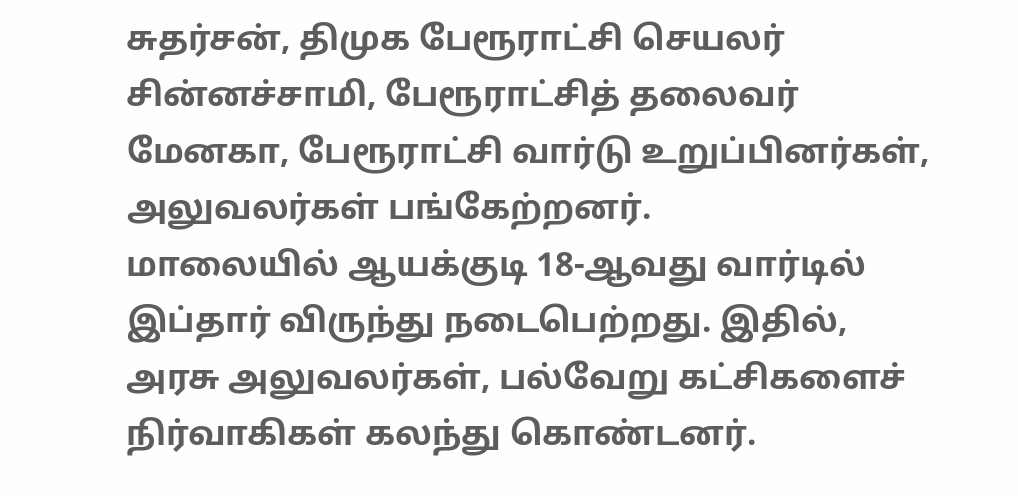சுதர்சன், திமுக பேரூராட்சி செயலர் சின்னச்சாமி, பேரூராட்சித் தலைவர் மேனகா, பேரூராட்சி வார்டு உறுப்பினர்கள், அலுவலர்கள் பங்கேற்றனர்.
மாலையில் ஆயக்குடி 18-ஆவது வார்டில் இப்தார் விருந்து நடைபெற்றது. இதில், அரசு அலுவலர்கள், பல்வேறு கட்சிகளைச் நிர்வாகிகள் கலந்து கொண்டனர்.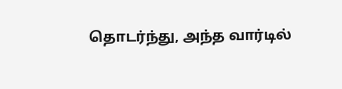தொடர்ந்து, அந்த வார்டில்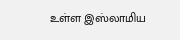உள்ள இஸ்லாமிய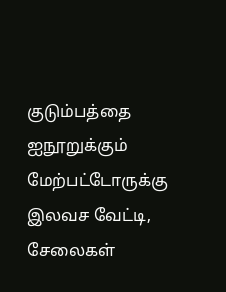குடும்பத்தை ஐநூறுக்கும் மேற்பட்டோருக்கு இலவச வேட்டி, சேலைகள்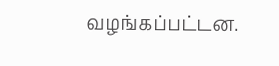வழங்கப்பட்டன.